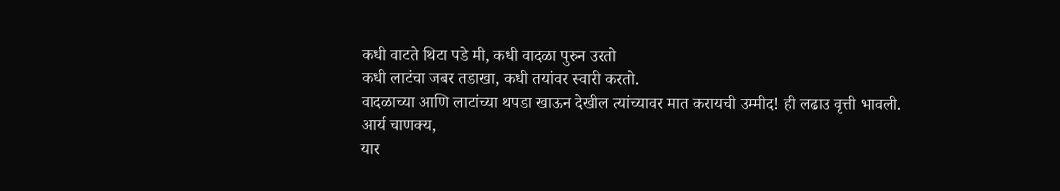कधी वाटते थिटा पडे मी, कधी वादळा पुरुन उरतो
कधी लाटंचा जबर तडाखा, कधी तयांवर स्वारी करतो.
वादळाच्या आणि लाटांच्या थपडा खाऊन देखील त्यांच्यावर मात करायची उम्मीद! ही लढाउ वृत्ती भावली.
आर्य चाणक्य,
यार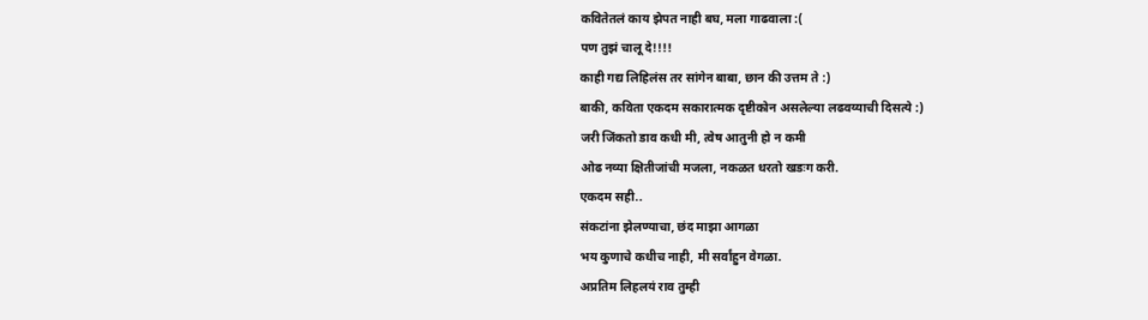कवितेतलं काय झेपत नाही बघ, मला गाढवाला :(
पण तुझं चालू दे!!!!
काही गद्य लिहिलंस तर सांगेन बाबा, छान की उत्तम ते :)
बाकी, कविता एकदम सकारात्मक दृष्टीकोन असलेल्या लढवय्याची दिसत्ये :)
जरी जिंकतो डाव कधी मी, त्वेष आतुनी हो न कमी
ओढ नव्या क्षितीजांची मजला, नकळत धरतो खडःग करी.
एकदम सही..
संकटांना झेलण्याचा, छंद माझा आगळा
भय कुणाचे कधीच नाही, मी सर्वांहुन वेगळा.
अप्रतिम लिहलयं राव तुम्ही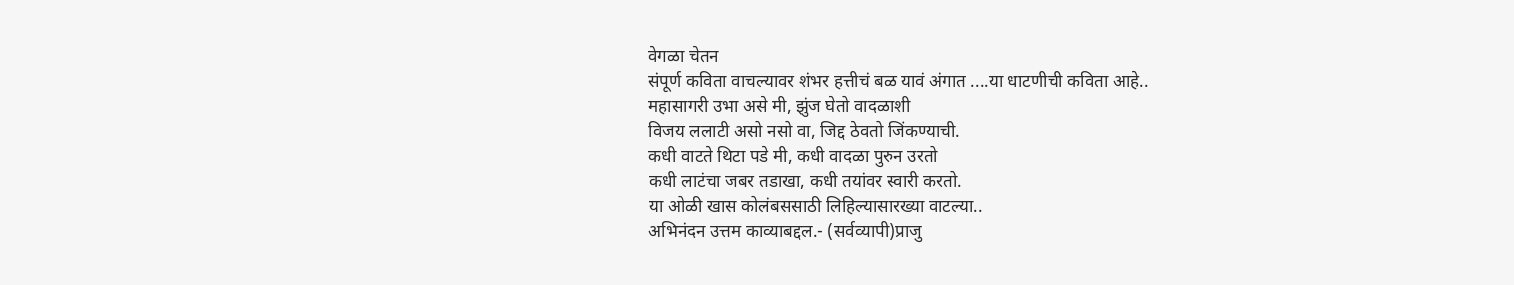वेगळा चेतन
संपूर्ण कविता वाचल्यावर शंभर हत्तीचं बळ यावं अंगात ....या धाटणीची कविता आहे..
महासागरी उभा असे मी, झुंज घेतो वादळाशी
विजय ललाटी असो नसो वा, जिद्द ठेवतो जिंकण्याची.
कधी वाटते थिटा पडे मी, कधी वादळा पुरुन उरतो
कधी लाटंचा जबर तडाखा, कधी तयांवर स्वारी करतो.
या ओळी खास कोलंबससाठी लिहिल्यासारख्या वाटल्या..
अभिनंदन उत्तम काव्याबद्दल.- (सर्वव्यापी)प्राजु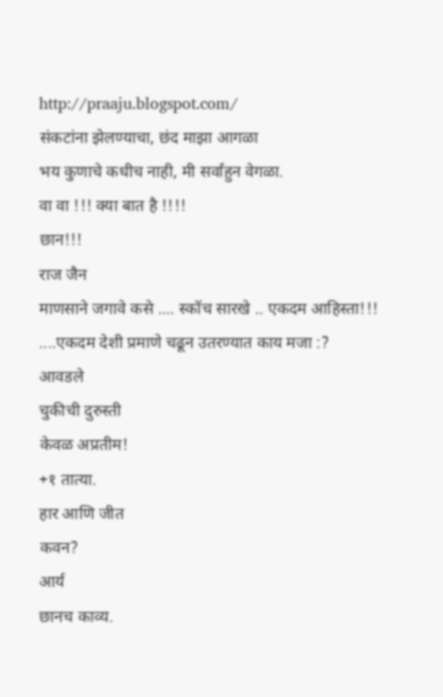http://praaju.blogspot.com/
संकटांना झेलण्याचा, छंद माझा आगळा
भय कुणाचे कधीच नाही, मी सर्वांहुन वेगळा.
वा वा !!! क्या बात है !!!!
छान!!!
राज जैन
माणसाने जगावे कसे .... स्कॉच सारखे .. एकदम आहिस्ता!!! ....एकदम देशी प्रमाणे चढून उतरण्यात काय मजा :?
आवडले
चुकीची दुरुस्ती
केवळ अप्रतीम!
+१ तात्या.
हार आणि जीत
कवन?
आर्य
छानच काव्य.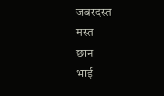जबरदस्त
मस्त
छान
भाई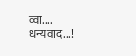व्वा....
धन्यवाद...!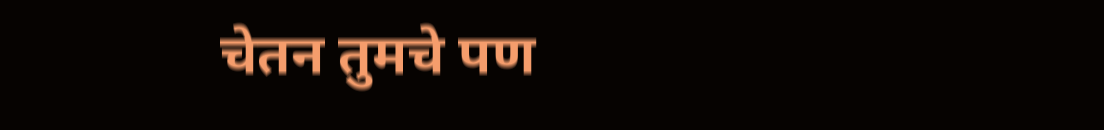चेतन तुमचे पण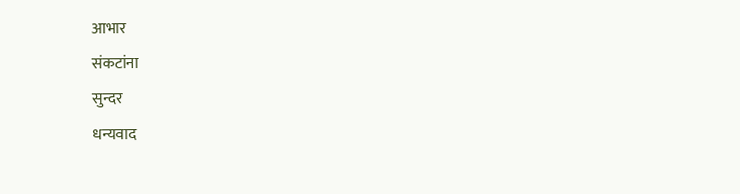आभार
संकटांना
सुन्दर
धन्यवाद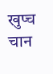खुप्च चान